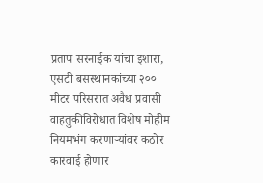प्रताप सरनाईक यांचा इशारा, एसटी बसस्थानकांच्या २०० मीटर परिसरात अवैध प्रवासी वाहतुकीविरोधात विशेष मोहीम नियमभंग करणाऱ्यांवर कठोर कारवाई होणार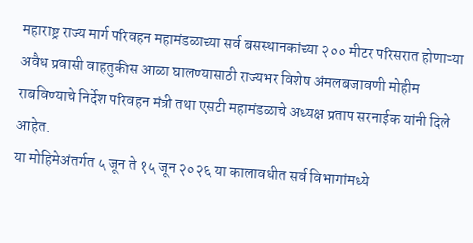महाराष्ट्र राज्य मार्ग परिवहन महामंडळाच्या सर्व बसस्थानकांच्या २०० मीटर परिसरात होणाऱ्या अवैध प्रवासी वाहतुकीस आळा घालण्यासाठी राज्यभर विशेष अंमलबजावणी मोहीम राबविण्याचे निर्देश परिवहन मंत्री तथा एसटी महामंडळाचे अध्यक्ष प्रताप सरनाईक यांनी दिले आहेत.
या मोहिमेअंतर्गत ५ जून ते १५ जून २०२६ या कालावधीत सर्व विभागांमध्ये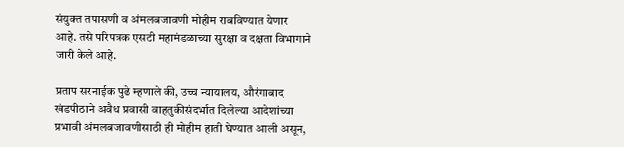संयुक्त तपासणी व अंमलबजावणी मोहीम राबविण्यात येणार आहे. तसे परिपत्रक एसटी महामंडळाच्या सुरक्षा व दक्षता विभागाने जारी केले आहे.

प्रताप सरनाईक पुढे म्हणाले की, उच्च न्यायालय, औरंगाबाद खंडपीठाने अवैध प्रवासी वाहतुकीसंदर्भात दिलेल्या आदेशांच्या प्रभावी अंमलबजावणीसाठी ही मोहीम हाती घेण्यात आली असून,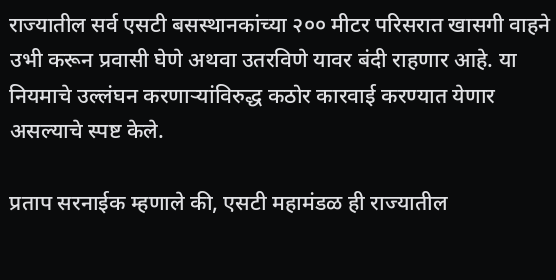राज्यातील सर्व एसटी बसस्थानकांच्या २०० मीटर परिसरात खासगी वाहने उभी करून प्रवासी घेणे अथवा उतरविणे यावर बंदी राहणार आहे. या नियमाचे उल्लंघन करणाऱ्यांविरुद्ध कठोर कारवाई करण्यात येणार असल्याचे स्पष्ट केले.

प्रताप सरनाईक म्हणाले की, एसटी महामंडळ ही राज्यातील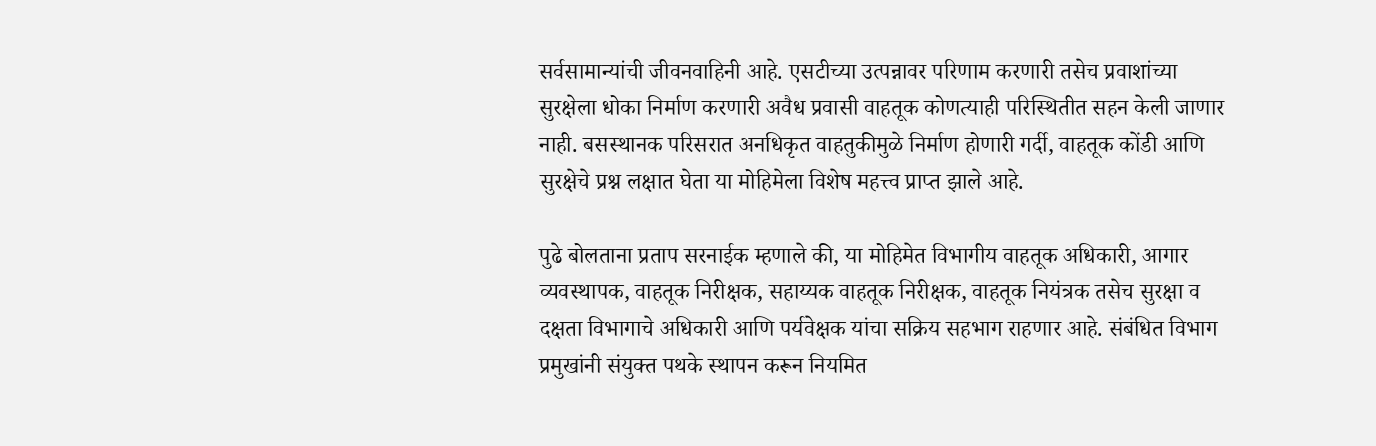सर्वसामान्यांची जीवनवाहिनी आहे. एसटीच्या उत्पन्नावर परिणाम करणारी तसेच प्रवाशांच्या सुरक्षेला धोका निर्माण करणारी अवैध प्रवासी वाहतूक कोणत्याही परिस्थितीत सहन केली जाणार नाही. बसस्थानक परिसरात अनधिकृत वाहतुकीमुळे निर्माण होणारी गर्दी, वाहतूक कोंडी आणि सुरक्षेचे प्रश्न लक्षात घेता या मोहिमेला विशेष महत्त्व प्राप्त झाले आहे.

पुढे बोलताना प्रताप सरनाईक म्हणाले की, या मोहिमेत विभागीय वाहतूक अधिकारी, आगार व्यवस्थापक, वाहतूक निरीक्षक, सहाय्यक वाहतूक निरीक्षक, वाहतूक नियंत्रक तसेच सुरक्षा व दक्षता विभागाचे अधिकारी आणि पर्यवेक्षक यांचा सक्रिय सहभाग राहणार आहे. संबंधित विभाग प्रमुखांनी संयुक्त पथके स्थापन करून नियमित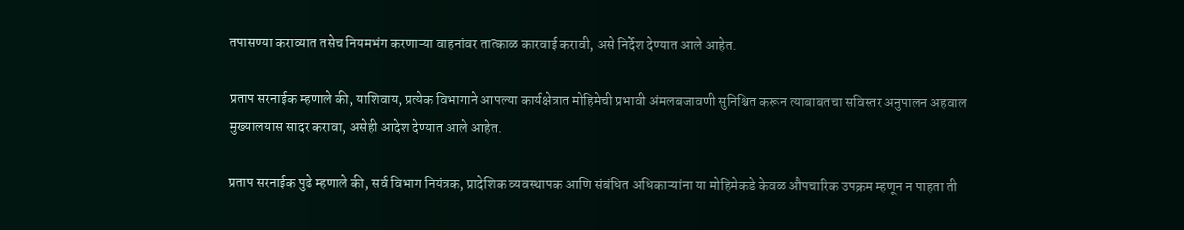तपासण्या कराव्यात तसेच नियमभंग करणाऱ्या वाहनांवर तात्काळ कारवाई करावी, असे निर्देश देण्यात आले आहेत.

प्रताप सरनाईक म्हणाले की, याशिवाय, प्रत्येक विभागाने आपल्या कार्यक्षेत्रात मोहिमेची प्रभावी अंमलबजावणी सुनिश्चित करून त्याबाबतचा सविस्तर अनुपालन अहवाल मुख्यालयास सादर करावा, असेही आदेश देण्यात आले आहेत.

प्रताप सरनाईक पुढे म्हणाले की, सर्व विभाग नियंत्रक, प्रादेशिक व्यवस्थापक आणि संबंधित अधिकाऱ्यांना या मोहिमेकडे केवळ औपचारिक उपक्रम म्हणून न पाहता ती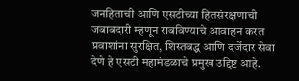जनहिताची आणि एसटीच्या हितसंरक्षणाची जबाबदारी म्हणून राबविण्याचे आवाहन करत प्रवाशांना सुरक्षित, शिस्तबद्ध आणि दर्जेदार सेवा देणे हे एसटी महामंडळाचे प्रमुख उद्दिष्ट आहे.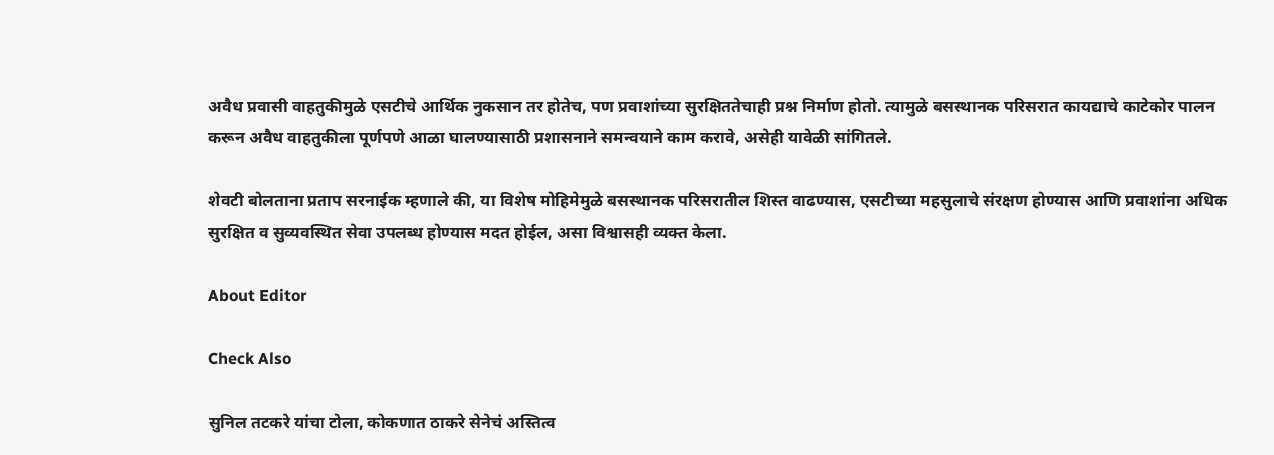अवैध प्रवासी वाहतुकीमुळे एसटीचे आर्थिक नुकसान तर होतेच, पण प्रवाशांच्या सुरक्षिततेचाही प्रश्न निर्माण होतो. त्यामुळे बसस्थानक परिसरात कायद्याचे काटेकोर पालन करून अवैध वाहतुकीला पूर्णपणे आळा घालण्यासाठी प्रशासनाने समन्वयाने काम करावे, असेही यावेळी सांगितले.

शेवटी बोलताना प्रताप सरनाईक म्हणाले की, या विशेष मोहिमेमुळे बसस्थानक परिसरातील शिस्त वाढण्यास, एसटीच्या महसुलाचे संरक्षण होण्यास आणि प्रवाशांना अधिक सुरक्षित व सुव्यवस्थित सेवा उपलब्ध होण्यास मदत होईल, असा विश्वासही व्यक्त केला.

About Editor

Check Also

सुनिल तटकरे यांचा टोला, कोकणात ठाकरे सेनेचं अस्तित्व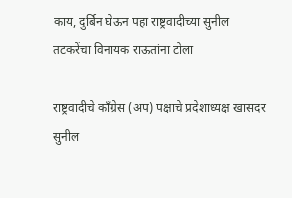काय, दुर्बिन घेऊन पहा राष्ट्रवादीच्या सुनील तटकरेंचा विनायक राऊतांना टोला

राष्ट्रवादीचे काँग्रेस (अप) पक्षाचे प्रदेशाध्यक्ष खासदर सुनील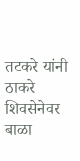तटकरे यांनी ठाकरे शिवसेनेवर बाळा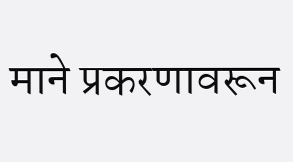माने प्रकरणावरून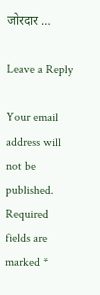जोरदार …

Leave a Reply

Your email address will not be published. Required fields are marked *